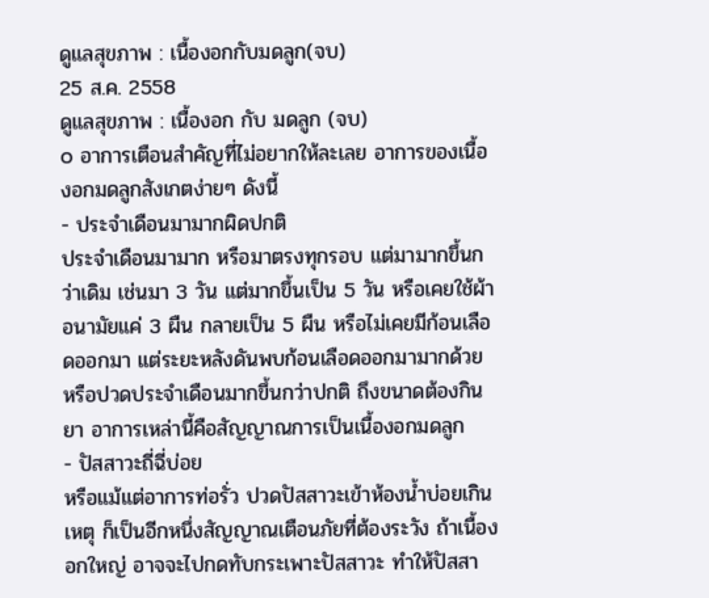ดูแลสุขภาพ : เนื้องอกกับมดลูก(จบ)
25 ส.ค. 2558
ดูแลสุขภาพ : เนื้องอก กับ มดลูก (จบ)
๐ อาการเตือนสำคัญที่ไม่อยากให้ละเลย อาการของเนื้องอกมดลูกสังเกตง่ายๆ ดังนี้
- ประจำเดือนมามากผิดปกติ
ประจำเดือนมามาก หรือมาตรงทุกรอบ แต่มามากขึ้นกว่าเดิม เช่นมา 3 วัน แต่มากขึ้นเป็น 5 วัน หรือเคยใช้ผ้าอนามัยแค่ 3 ผืน กลายเป็น 5 ผืน หรือไม่เคยมีก้อนเลือดออกมา แต่ระยะหลังดันพบก้อนเลือดออกมามากด้วย หรือปวดประจำเดือนมากขึ้นกว่าปกติ ถึงขนาดต้องกินยา อาการเหล่านี้คือสัญญาณการเป็นเนื้องอกมดลูก
- ปัสสาวะถี่ฉี่บ่อย
หรือแม้แต่อาการท่อรั่ว ปวดปัสสาวะเข้าห้องน้ำบ่อยเกินเหตุ ก็เป็นอีกหนึ่งสัญญาณเตือนภัยที่ต้องระวัง ถ้าเนื้องอกใหญ่ อาจจะไปกดทับกระเพาะปัสสาวะ ทำให้ปัสสา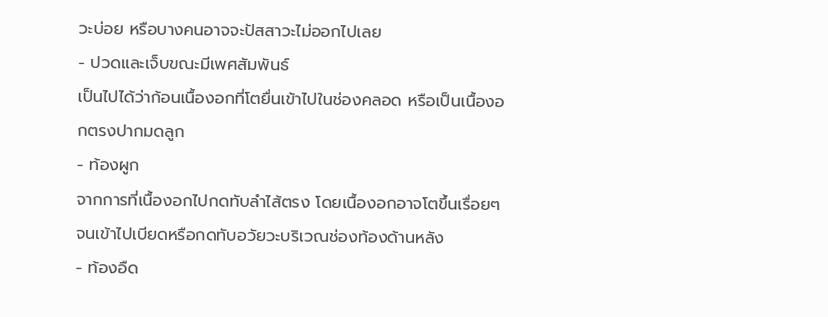วะบ่อย หรือบางคนอาจจะปัสสาวะไม่ออกไปเลย
- ปวดและเจ็บขณะมีเพศสัมพันธ์
เป็นไปได้ว่าก้อนเนื้องอกที่โตยื่นเข้าไปในช่องคลอด หรือเป็นเนื้องอกตรงปากมดลูก
- ท้องผูก
จากการที่เนื้องอกไปกดทับลำไส้ตรง โดยเนื้องอกอาจโตขึ้นเรื่อยๆ จนเข้าไปเบียดหรือกดทับอวัยวะบริเวณช่องท้องด้านหลัง
- ท้องอืด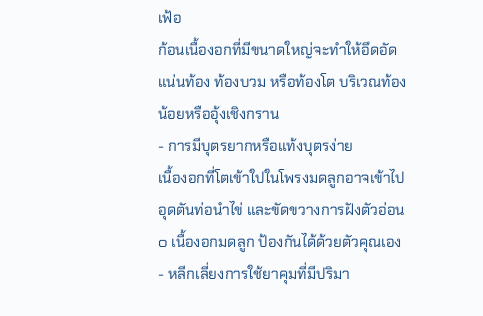เฟ้อ
ก้อนเนื้องอกที่มีขนาดใหญ่จะทำให้อึดอัด แน่นท้อง ท้องบวม หรือท้องโต บริเวณท้องน้อยหรืออุ้งเชิงกราน
- การมีบุตรยากหรือแท้งบุตรง่าย
เนื้องอกที่โตเข้าใปในโพรงมดลูกอาจเข้าไปอุดตันท่อนำไข่ และขัดขวางการฝังตัวอ่อน
๐ เนื้องอกมดลูก ป้องกันได้ด้วยตัวคุณเอง
- หลีกเลี่ยงการใช้ยาคุมที่มีปริมา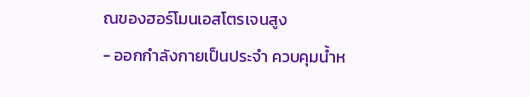ณของฮอร์โมนเอสโตรเจนสูง
- ออกกำลังกายเป็นประจำ ควบคุมน้ำห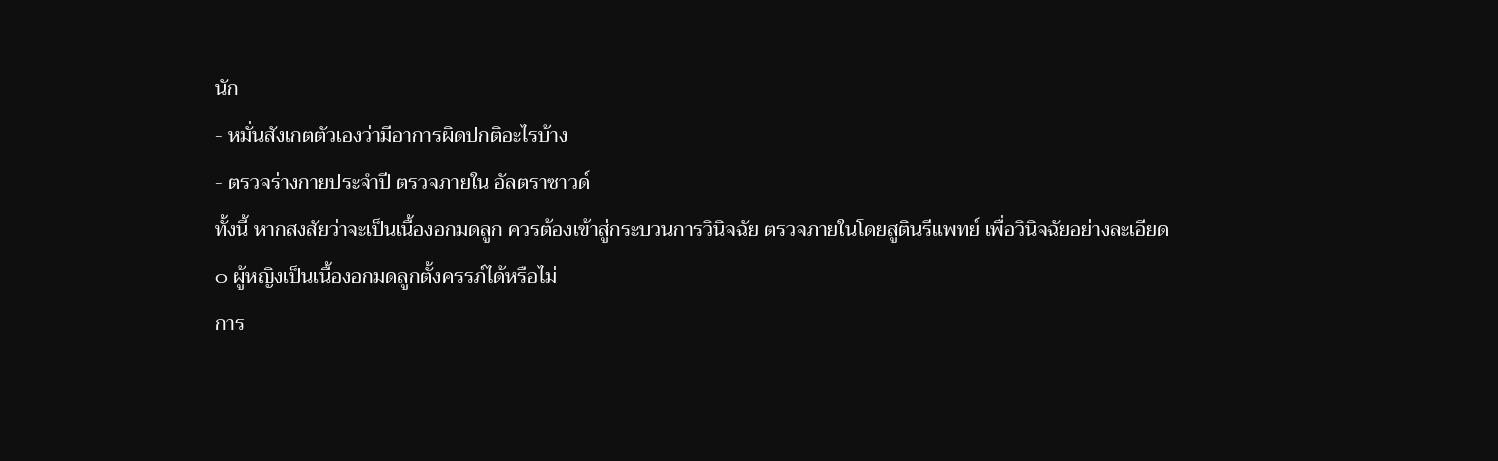นัก
- หมั่นสังเกตตัวเองว่ามีอาการผิดปกติอะไรบ้าง
- ตรวจร่างกายประจำปี ตรวจภายใน อัลตราซาวด์
ทั้งนี้ หากสงสัยว่าจะเป็นเนื้องอกมดลูก ควรต้องเข้าสู่กระบวนการวินิจฉัย ตรวจภายในโดยสูตินรีแพทย์ เพื่อวินิจฉัยอย่างละเอียด
๐ ผู้หญิงเป็นเนื้องอกมดลูกตั้งครรภ์ได้หรือไม่
การ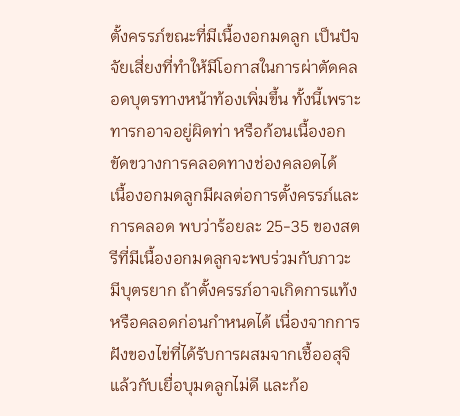ตั้งครรภ์ขณะที่มีเนื้องอกมดลูก เป็นปัจจัยเสี่ยงที่ทำให้มีโอกาสในการผ่าตัดคลอดบุตรทางหน้าท้องเพิ่มขึ้น ทั้งนี้เพราะทารกอาจอยู่ผิดท่า หรือก้อนเนื้องอกขัดขวางการคลอดทางช่องคลอดได้
เนื้องอกมดลูกมีผลต่อการตั้งครรภ์และการคลอด พบว่าร้อยละ 25-35 ของสตรีที่มีเนื้องอกมดลูกจะพบร่วมกับภาวะมีบุตรยาก ถ้าตั้งครรภ์อาจเกิดการแท้งหรือคลอดก่อนกำหนดได้ เนื่องจากการฝังของไข่ที่ได้รับการผสมจากเชื้ออสุจิแล้วกับเยื่อบุมดลูกไม่ดี และก้อ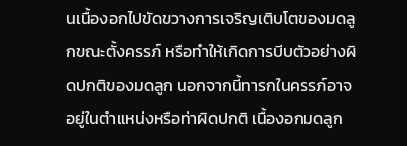นเนื้องอกไปขัดขวางการเจริญเติบโตของมดลูกขณะตั้งครรภ์ หรือทำให้เกิดการบีบตัวอย่างผิดปกติของมดลูก นอกจากนี้ทารกในครรภ์อาจอยู่ในตำแหน่งหรือท่าผิดปกติ เนื้องอกมดลูก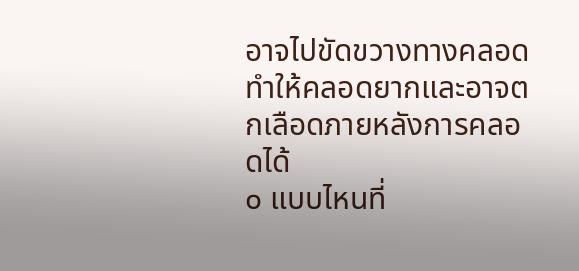อาจไปขัดขวางทางคลอด ทำให้คลอดยากและอาจตกเลือดภายหลังการคลอดได้
๐ แบบไหนที่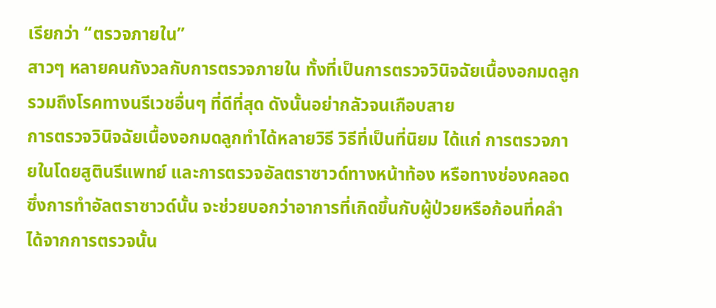เรียกว่า “ตรวจภายใน”
สาวๆ หลายคนกังวลกับการตรวจภายใน ทั้งที่เป็นการตรวจวินิจฉัยเนื้องอกมดลูก รวมถึงโรคทางนรีเวชอื่นๆ ที่ดีที่สุด ดังนั้นอย่ากลัวจนเกือบสาย
การตรวจวินิจฉัยเนื้องอกมดลูกทำได้หลายวิธี วิธีที่เป็นที่นิยม ได้แก่ การตรวจภายในโดยสูตินรีแพทย์ และการตรวจอัลตราซาวด์ทางหน้าท้อง หรือทางช่องคลอด ซึ่งการทำอัลตราซาวด์นั้น จะช่วยบอกว่าอาการที่เกิดขึ้นกับผู้ป่วยหรือก้อนที่คลำได้จากการตรวจนั้น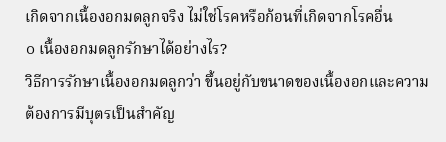เกิดจากเนื้องอกมดลูกจริง ไม่ใช่โรคหรือก้อนที่เกิดจากโรคอื่น
๐ เนื้องอกมดลูกรักษาได้อย่างไร?
วิธีการรักษาเนื้องอกมดลูกว่า ขึ้นอยู่กับขนาดของเนื้องอกและความต้องการมีบุตรเป็นสำคัญ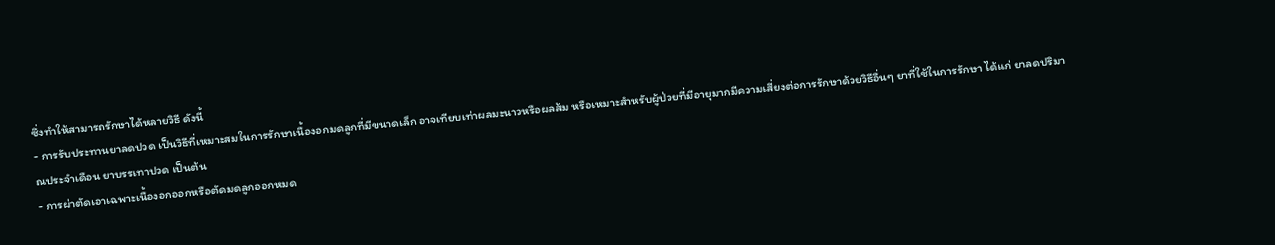ซึ่งทำให้สามารถรักษาได้หลายวิธี ดังนี้
- การรับประทานยาลดปวด เป็นวิธีที่เหมาะสมในการรักษาเนื้องอกมดลูกที่มีขนาดเล็ก อาจเทียบเท่าผลมะนาวหรือผลส้ม หรือเหมาะสำหรับผู้ป่วยที่มีอายุมากมีความเสี่ยงต่อการรักษาด้วยวิธีอื่นๆ ยาที่ใช้ในการรักษา ได้แก่ ยาลดปริมาณประจำเดือน ยาบรรเทาปวด เป็นต้น
- การผ่าตัดเอาเฉพาะเนื้องอกออกหรือตัดมดลูกออกหมด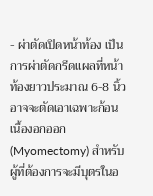- ผ่าตัดเปิดหน้าท้อง เป็นการผ่าตัดกรีดแผลที่หน้าท้องยาวประมาณ 6-8 นิ้ว อาจจะตัดเอาเฉพาะก้อนเนื้องอกออก (Myomectomy) สำหรับผู้ที่ต้องการจะมีบุตรในอ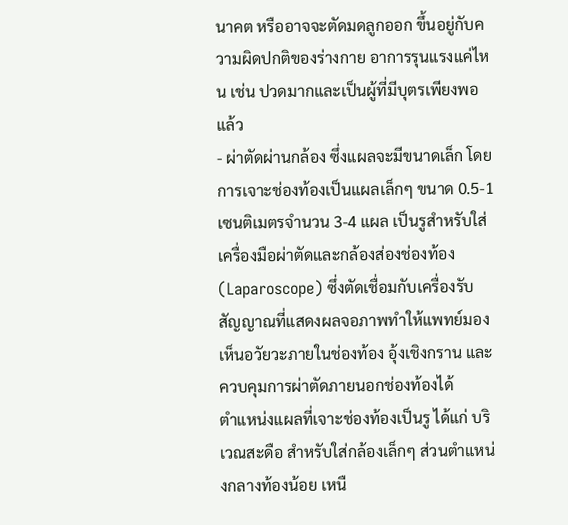นาคต หรืออาจจะตัดมดลูกออก ขึ้นอยู่กับความผิดปกติของร่างกาย อาการรุนแรงแค่ไหน เช่น ปวดมากและเป็นผู้ที่มีบุตรเพียงพอแล้ว
- ผ่าตัดผ่านกล้อง ซึ่งแผลจะมีขนาดเล็ก โดยการเจาะช่องท้องเป็นแผลเล็กๆ ขนาด 0.5-1 เซนติเมตรจำนวน 3-4 แผล เป็นรูสำหรับใส่เครื่องมือผ่าตัดและกล้องส่องช่องท้อง (Laparoscope) ซึ่งตัดเชื่อมกับเครื่องรับสัญญาณที่แสดงผลจอภาพทำให้แพทย์มองเห็นอวัยวะภายในช่องท้อง อุ้งเชิงกราน และควบคุมการผ่าตัดภายนอกช่องท้องได้
ตำแหน่งแผลที่เจาะช่องท้องเป็นรู ได้แก่ บริเวณสะดือ สำหรับใส่กล้องเล็กๆ ส่วนตำแหน่งกลางท้องน้อย เหนื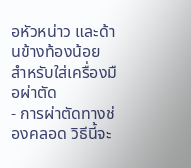อหัวหน่าว และด้านข้างท้องน้อย สำหรับใส่เครื่องมือผ่าตัด
- การผ่าตัดทางช่องคลอด วิธีนี้จะ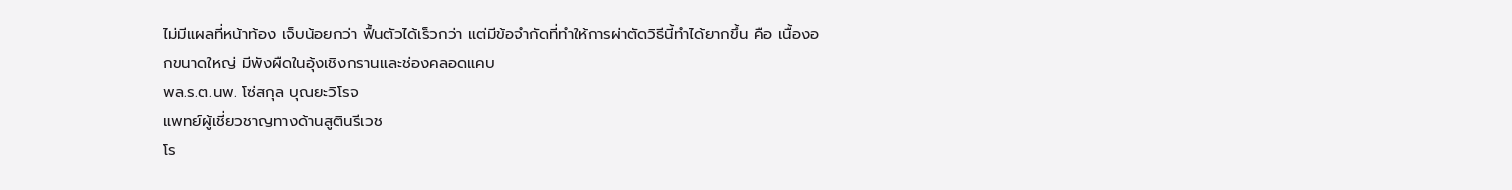ไม่มีแผลที่หน้าท้อง เจ็บน้อยกว่า ฟื้นตัวได้เร็วกว่า แต่มีข้อจำกัดที่ทำให้การผ่าตัดวิธีนี้ทำได้ยากขึ้น คือ เนื้องอกขนาดใหญ่ มีพังผืดในอุ้งเชิงกรานและช่องคลอดแคบ
พล.ร.ต.นพ. โซ่สกุล บุณยะวิโรจ
แพทย์ผู้เชี่ยวชาญทางด้านสูตินรีเวช
โร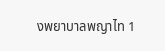งพยาบาลพญาไท 1